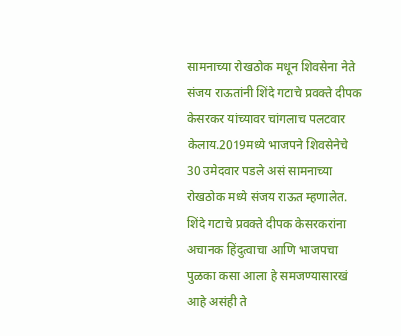सामनाच्या रोखठोक मधून शिवसेना नेते संजय राऊतांनी शिंदे गटाचे प्रवक्ते दीपक केसरकर यांच्यावर चांगलाच पलटवार केलाय.2019मध्ये भाजपने शिवसेनेचे 30 उमेदवार पडले असं सामनाच्या रोखठोक मध्ये संजय राऊत म्हणालेत. शिंदे गटाचे प्रवक्ते दीपक केसरकरांना अचानक हिंदुत्वाचा आणि भाजपचा पुळका कसा आला हे समजण्यासारखं आहे असंही ते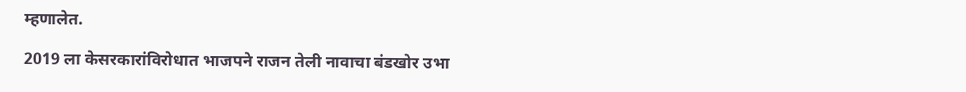म्हणालेत.

2019 ला केसरकारांविरोधात भाजपने राजन तेली नावाचा बंडखोर उभा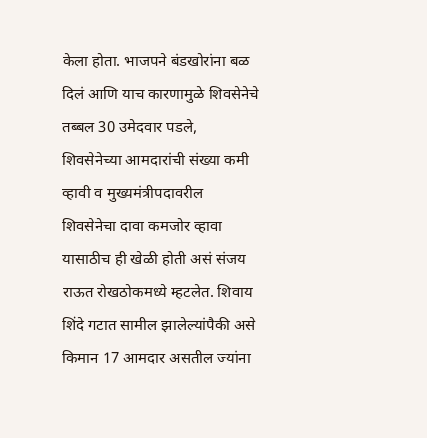केला होता. भाजपने बंडखोरांना बळ दिलं आणि याच कारणामुळे शिवसेनेचे तब्बल 30 उमेदवार पडले, शिवसेनेच्या आमदारांची संख्या कमी व्हावी व मुख्यमंत्रीपदावरील शिवसेनेचा दावा कमजोर व्हावा यासाठीच ही खेळी होती असं संजय राऊत रोखठोकमध्ये म्हटलेत. शिवाय शिंदे गटात सामील झालेल्यांपैकी असे किमान 17 आमदार असतील ज्यांना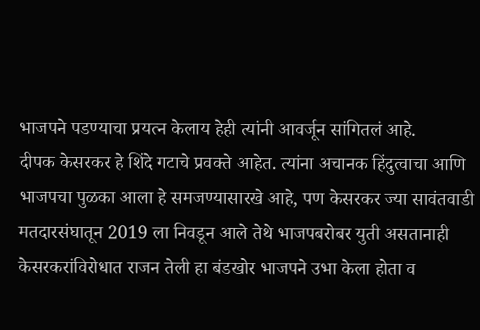भाजपने पडण्याचा प्रयत्न केलाय हेही त्यांनी आवर्जून सांगितलं आहे.
दीपक केसरकर हे शिंदे गटाचे प्रवक्ते आहेत. त्यांना अचानक हिंदुत्वाचा आणि भाजपचा पुळका आला हे समजण्यासारखे आहे, पण केसरकर ज्या सावंतवाडी मतदारसंघातून 2019 ला निवडून आले तेथे भाजपबरोबर युती असतानाही केसरकरांविरोधात राजन तेली हा बंडखोर भाजपने उभा केला होता व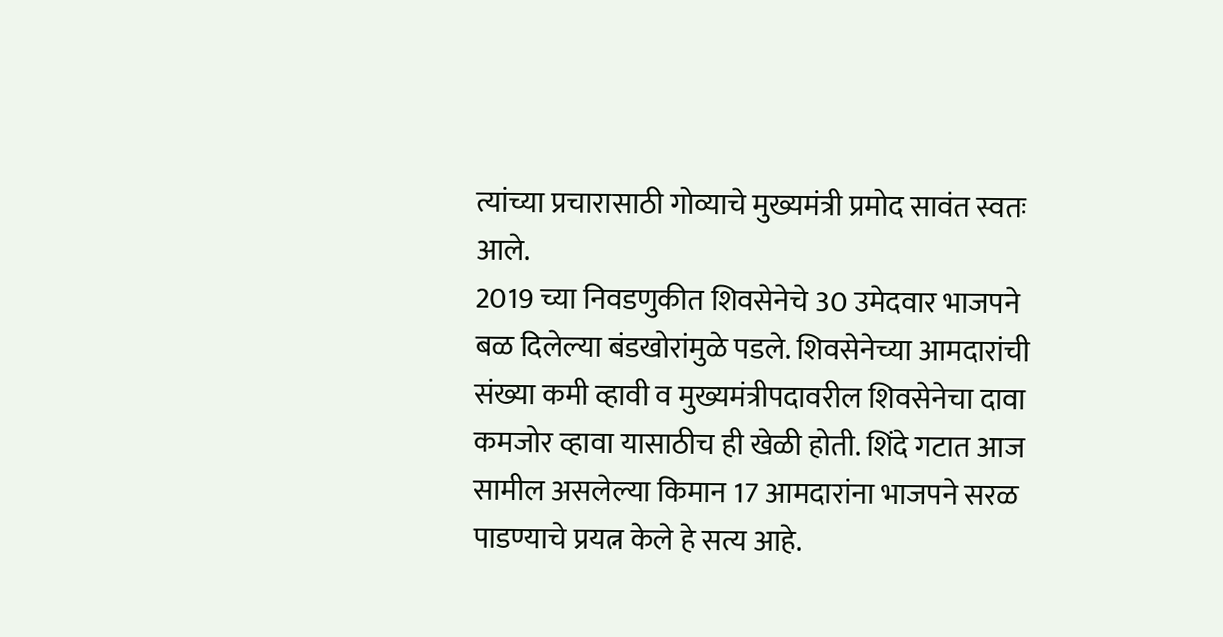त्यांच्या प्रचारासाठी गोव्याचे मुख्यमंत्री प्रमोद सावंत स्वतः आले.
2019 च्या निवडणुकीत शिवसेनेचे 30 उमेदवार भाजपने बळ दिलेल्या बंडखोरांमुळे पडले. शिवसेनेच्या आमदारांची संख्या कमी व्हावी व मुख्यमंत्रीपदावरील शिवसेनेचा दावा कमजोर व्हावा यासाठीच ही खेळी होती. शिंदे गटात आज सामील असलेल्या किमान 17 आमदारांना भाजपने सरळ पाडण्याचे प्रयत्न केले हे सत्य आहे.